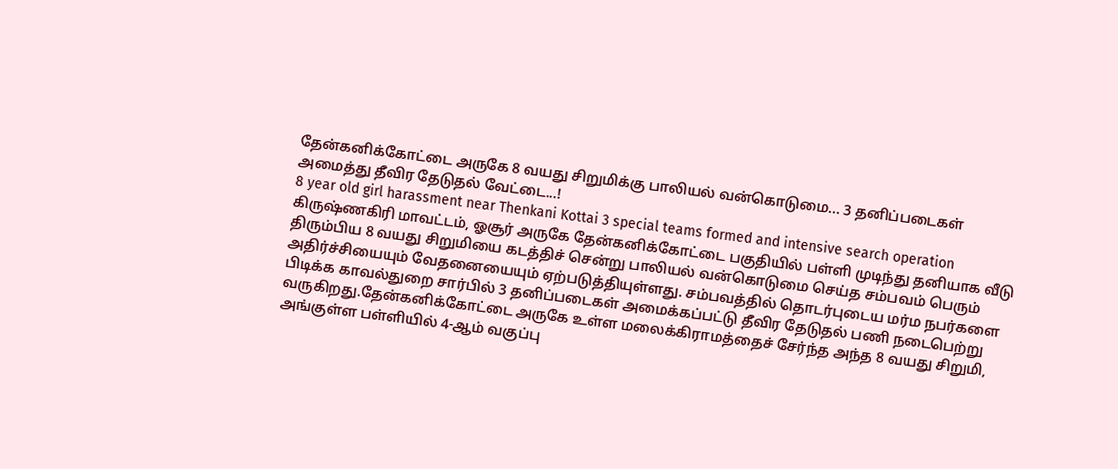தேன்கனிக்கோட்டை அருகே 8 வயது சிறுமிக்கு பாலியல் வன்கொடுமை... 3 தனிப்படைகள் அமைத்து தீவிர தேடுதல் வேட்டை...!
8 year old girl harassment near Thenkani Kottai 3 special teams formed and intensive search operation
கிருஷ்ணகிரி மாவட்டம், ஓசூர் அருகே தேன்கனிக்கோட்டை பகுதியில் பள்ளி முடிந்து தனியாக வீடு திரும்பிய 8 வயது சிறுமியை கடத்திச் சென்று பாலியல் வன்கொடுமை செய்த சம்பவம் பெரும் அதிர்ச்சியையும் வேதனையையும் ஏற்படுத்தியுள்ளது. சம்பவத்தில் தொடர்புடைய மர்ம நபர்களை பிடிக்க காவல்துறை சார்பில் 3 தனிப்படைகள் அமைக்கப்பட்டு தீவிர தேடுதல் பணி நடைபெற்று வருகிறது.தேன்கனிக்கோட்டை அருகே உள்ள மலைக்கிராமத்தைச் சேர்ந்த அந்த 8 வயது சிறுமி, அங்குள்ள பள்ளியில் 4-ஆம் வகுப்பு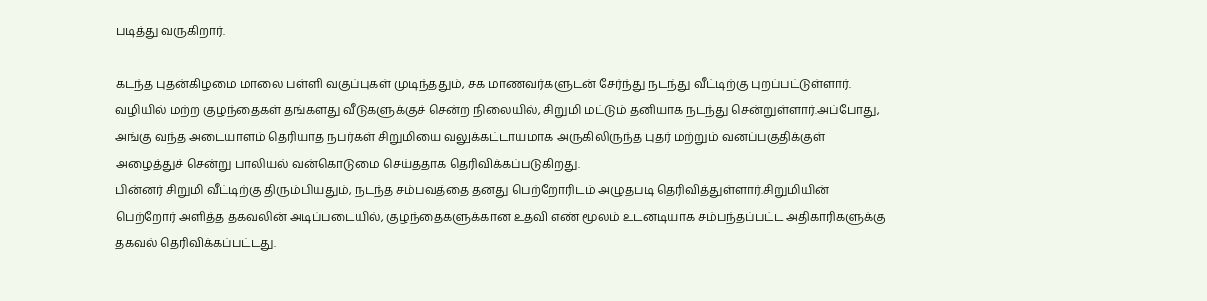படித்து வருகிறார்.

கடந்த புதன்கிழமை மாலை பள்ளி வகுப்புகள் முடிந்ததும், சக மாணவர்களுடன் சேர்ந்து நடந்து வீட்டிற்கு புறப்பட்டுள்ளார். வழியில் மற்ற குழந்தைகள் தங்களது வீடுகளுக்குச் சென்ற நிலையில், சிறுமி மட்டும் தனியாக நடந்து சென்றுள்ளார்.அப்போது, அங்கு வந்த அடையாளம் தெரியாத நபர்கள் சிறுமியை வலுக்கட்டாயமாக அருகிலிருந்த புதர் மற்றும் வனப்பகுதிக்குள் அழைத்துச் சென்று பாலியல் வன்கொடுமை செய்ததாக தெரிவிக்கப்படுகிறது.
பின்னர் சிறுமி வீட்டிற்கு திரும்பியதும், நடந்த சம்பவத்தை தனது பெற்றோரிடம் அழுதபடி தெரிவித்துள்ளார்.சிறுமியின் பெற்றோர் அளித்த தகவலின் அடிப்படையில், குழந்தைகளுக்கான உதவி எண் மூலம் உடனடியாக சம்பந்தப்பட்ட அதிகாரிகளுக்கு தகவல் தெரிவிக்கப்பட்டது.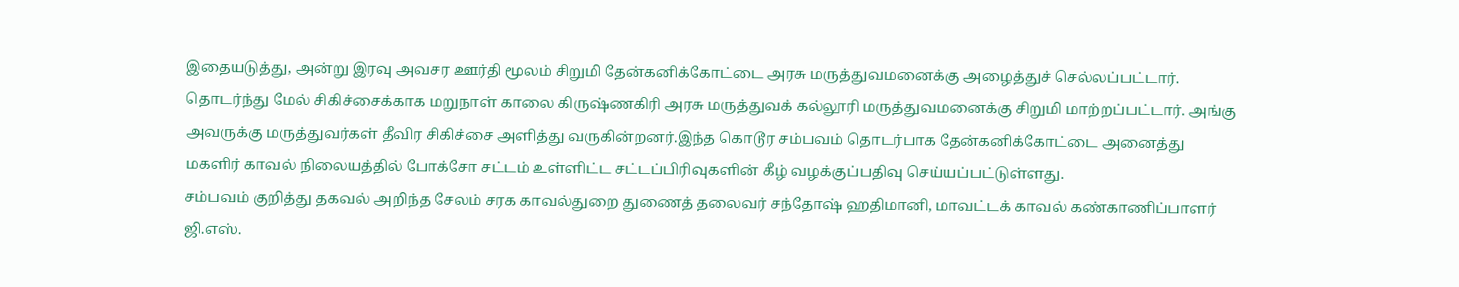இதையடுத்து, அன்று இரவு அவசர ஊர்தி மூலம் சிறுமி தேன்கனிக்கோட்டை அரசு மருத்துவமனைக்கு அழைத்துச் செல்லப்பட்டார்.
தொடர்ந்து மேல் சிகிச்சைக்காக மறுநாள் காலை கிருஷ்ணகிரி அரசு மருத்துவக் கல்லூரி மருத்துவமனைக்கு சிறுமி மாற்றப்பட்டார். அங்கு அவருக்கு மருத்துவர்கள் தீவிர சிகிச்சை அளித்து வருகின்றனர்.இந்த கொடூர சம்பவம் தொடர்பாக தேன்கனிக்கோட்டை அனைத்து மகளிர் காவல் நிலையத்தில் போக்சோ சட்டம் உள்ளிட்ட சட்டப்பிரிவுகளின் கீழ் வழக்குப்பதிவு செய்யப்பட்டுள்ளது.
சம்பவம் குறித்து தகவல் அறிந்த சேலம் சரக காவல்துறை துணைத் தலைவர் சந்தோஷ் ஹதிமானி, மாவட்டக் காவல் கண்காணிப்பாளர் ஜி.எஸ்.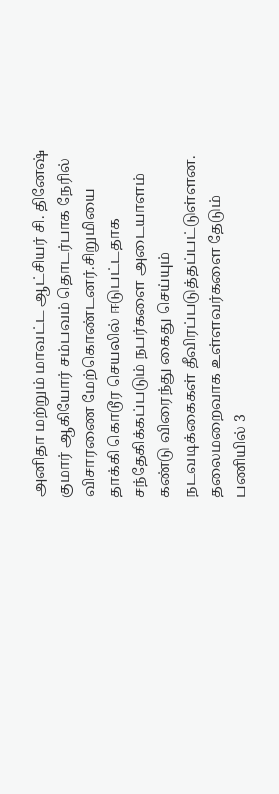அனிதா மற்றும் மாவட்ட ஆட்சியர் சி. தினேஷ் குமார் ஆகியோர் சம்பவம் தொடர்பாக நேரில் விசாரணை மேற்கொண்டனர்.சிறுமியை தாக்கி கொடூர செயலில் ஈடுபட்டதாக சந்தேகிக்கப்படும் நபர்களை அடையாளம் கண்டு விரைந்து கைது செய்யும் நடவடிக்கைகள் தீவிரப்படுத்தப்பட்டுள்ளன.
தலைமறைவாக உள்ளவர்களை தேடும் பணியில் 3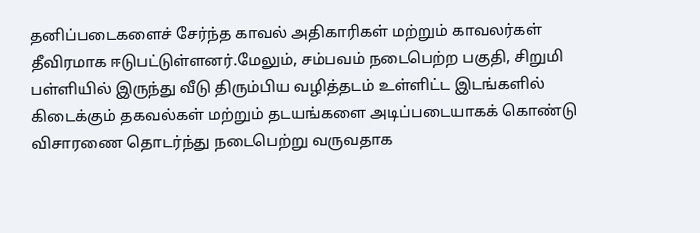தனிப்படைகளைச் சேர்ந்த காவல் அதிகாரிகள் மற்றும் காவலர்கள் தீவிரமாக ஈடுபட்டுள்ளனர்.மேலும், சம்பவம் நடைபெற்ற பகுதி, சிறுமி பள்ளியில் இருந்து வீடு திரும்பிய வழித்தடம் உள்ளிட்ட இடங்களில் கிடைக்கும் தகவல்கள் மற்றும் தடயங்களை அடிப்படையாகக் கொண்டு விசாரணை தொடர்ந்து நடைபெற்று வருவதாக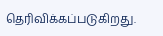தெரிவிக்கப்படுகிறது.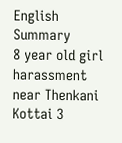English Summary
8 year old girl harassment near Thenkani Kottai 3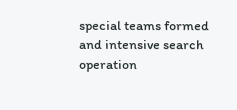special teams formed and intensive search operation